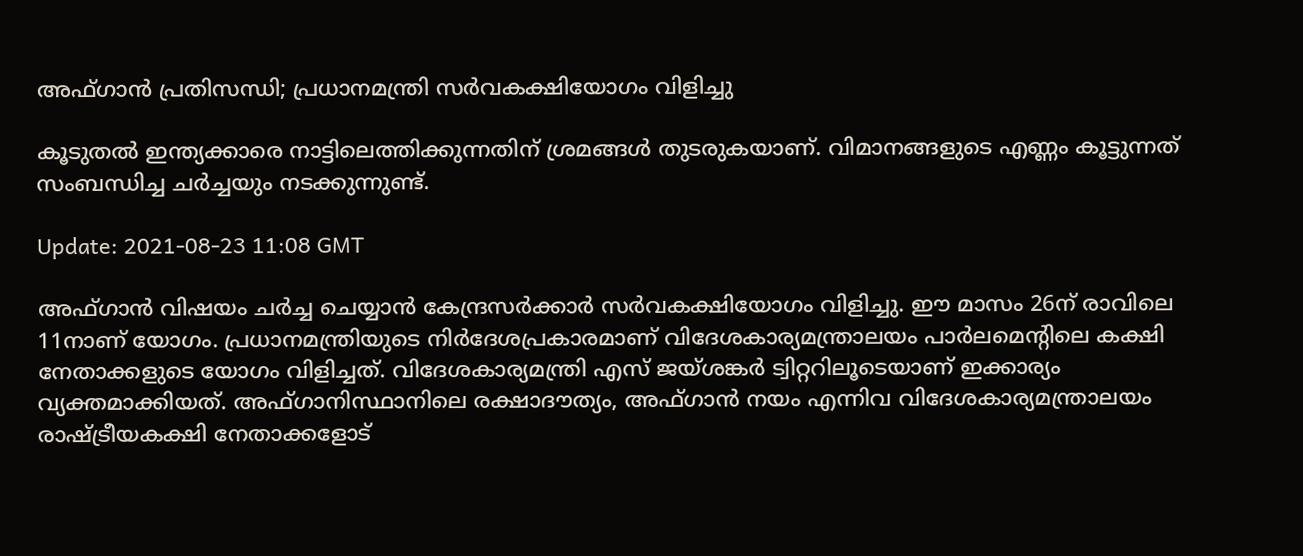അഫ്ഗാന്‍ പ്രതിസന്ധി; പ്രധാനമന്ത്രി സര്‍വകക്ഷിയോഗം വിളിച്ചു

കൂടുതല്‍ ഇന്ത്യക്കാരെ നാട്ടിലെത്തിക്കുന്നതിന് ശ്രമങ്ങള്‍ തുടരുകയാണ്. വിമാനങ്ങളുടെ എണ്ണം കൂട്ടുന്നത് സംബന്ധിച്ച ചര്‍ച്ചയും നടക്കുന്നുണ്ട്.

Update: 2021-08-23 11:08 GMT

അഫ്ഗാന്‍ വിഷയം ചര്‍ച്ച ചെയ്യാന്‍ കേന്ദ്രസര്‍ക്കാര്‍ സര്‍വകക്ഷിയോഗം വിളിച്ചു. ഈ മാസം 26ന് രാവിലെ 11നാണ് യോഗം. പ്രധാനമന്ത്രിയുടെ നിര്‍ദേശപ്രകാരമാണ് വിദേശകാര്യമന്ത്രാലയം പാര്‍ലമെന്‍റിലെ കക്ഷി നേതാക്കളുടെ യോഗം വിളിച്ചത്. വിദേശകാര്യമന്ത്രി എസ് ജയ്ശങ്കര്‍ ട്വിറ്ററിലൂടെയാണ് ഇക്കാര്യം വ്യക്തമാക്കിയത്. അഫ്ഗാനിസ്ഥാനിലെ രക്ഷാദൗത്യം, അഫ്ഗാന്‍ നയം എന്നിവ വിദേശകാര്യമന്ത്രാലയം രാഷ്ട്രീയകക്ഷി നേതാക്കളോട്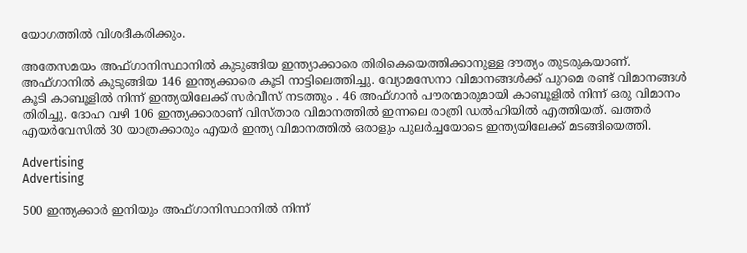യോഗത്തില്‍ വിശദീകരിക്കും.

അതേസമയം അഫ്ഗാനിസ്ഥാനില്‍ കുടുങ്ങിയ ഇന്ത്യാക്കാരെ തിരികെയെത്തിക്കാനുള്ള ദൗത്യം തുടരുകയാണ്. അഫ്ഗാനിൽ കുടുങ്ങിയ 146 ഇന്ത്യക്കാരെ കൂടി നാട്ടിലെത്തിച്ചു. വ്യോമസേനാ വിമാനങ്ങൾക്ക് പുറമെ രണ്ട് വിമാനങ്ങൾ കൂടി കാബൂളിൽ നിന്ന് ഇന്ത്യയിലേക്ക് സർവീസ് നടത്തും . 46 അഫ്ഗാൻ പൗരന്മാരുമായി കാബൂളിൽ നിന്ന് ഒരു വിമാനം തിരിച്ചു. ദോഹ വഴി 106 ഇന്ത്യക്കാരാണ് വിസ്താര വിമാനത്തിൽ ഇന്നലെ രാത്രി ഡൽഹിയിൽ എത്തിയത്. ഖത്തർ എയർവേസിൽ 30 യാത്രക്കാരും എയർ ഇന്ത്യ വിമാനത്തിൽ ഒരാളും പുലർച്ചയോടെ ഇന്ത്യയിലേക്ക് മടങ്ങിയെത്തി.

Advertising
Advertising

500 ഇന്ത്യക്കാർ ഇനിയും അഫ്ഗാനിസ്ഥാനിൽ നിന്ന്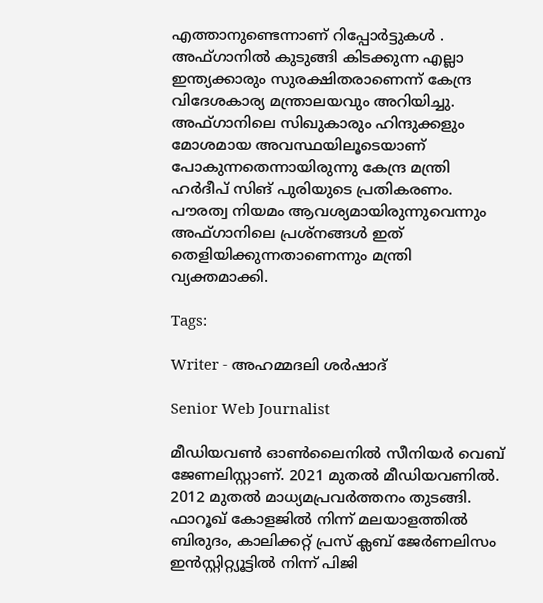എത്താനുണ്ടെന്നാണ് റിപ്പോർട്ടുകൾ . അഫ്ഗാനിൽ കുടുങ്ങി കിടക്കുന്ന എല്ലാ ഇന്ത്യക്കാരും സുരക്ഷിതരാണെന്ന് കേന്ദ്ര വിദേശകാര്യ മന്ത്രാലയവും അറിയിച്ചു. അഫ്ഗാനിലെ സിഖുകാരും ഹിന്ദുക്കളും മോശമായ അവസ്ഥയിലൂടെയാണ് പോകുന്നതെന്നായിരുന്നു കേന്ദ്ര മന്ത്രി ഹർദീപ് സിങ് പുരിയുടെ പ്രതികരണം. പൗരത്വ നിയമം ആവശ്യമായിരുന്നുവെന്നും അഫ്ഗാനിലെ പ്രശ്നങ്ങൾ ഇത് തെളിയിക്കുന്നതാണെന്നും മന്ത്രി വ്യക്തമാക്കി.

Tags:

Writer - അഹമ്മദലി ശര്‍ഷാദ്

Senior Web Journalist

മീഡിയവൺ ഓൺലൈനിൽ സീനിയർ വെബ് ജേണലിസ്റ്റാണ്. 2021 മുതൽ മീഡിയവണിൽ. 2012 മുതൽ മാധ്യമപ്രവർത്തനം തുടങ്ങി. ഫാറൂഖ് കോളജിൽ നിന്ന് മലയാളത്തിൽ ബിരുദം, കാലിക്കറ്റ് പ്രസ് ക്ലബ് ജേർണലിസം ഇൻസ്റ്റിറ്റ്യൂട്ടിൽ നിന്ന് പിജി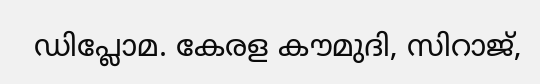ഡിപ്ലോമ. കേരള കൗമുദി, സിറാജ്,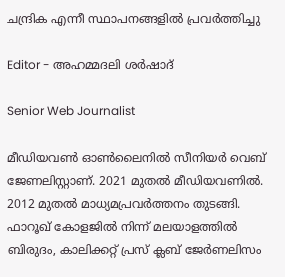ചന്ദ്രിക എന്നീ സ്ഥാപനങ്ങളിൽ പ്രവർത്തിച്ചു

Editor - അഹമ്മദലി ശര്‍ഷാദ്

Senior Web Journalist

മീഡിയവൺ ഓൺലൈനിൽ സീനിയർ വെബ് ജേണലിസ്റ്റാണ്. 2021 മുതൽ മീഡിയവണിൽ. 2012 മുതൽ മാധ്യമപ്രവർത്തനം തുടങ്ങി. ഫാറൂഖ് കോളജിൽ നിന്ന് മലയാളത്തിൽ ബിരുദം, കാലിക്കറ്റ് പ്രസ് ക്ലബ് ജേർണലിസം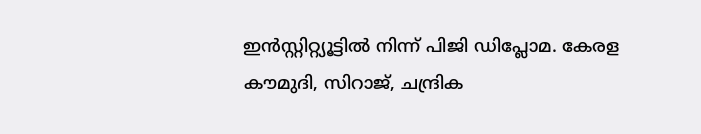ഇൻസ്റ്റിറ്റ്യൂട്ടിൽ നിന്ന് പിജി ഡിപ്ലോമ. കേരള കൗമുദി, സിറാജ്, ചന്ദ്രിക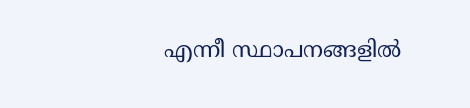എന്നീ സ്ഥാപനങ്ങളിൽ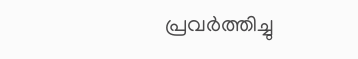പ്രവർത്തിച്ചു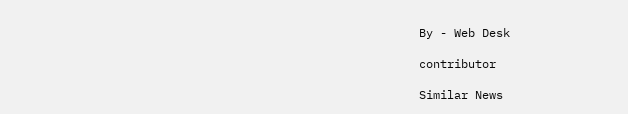By - Web Desk

contributor

Similar News